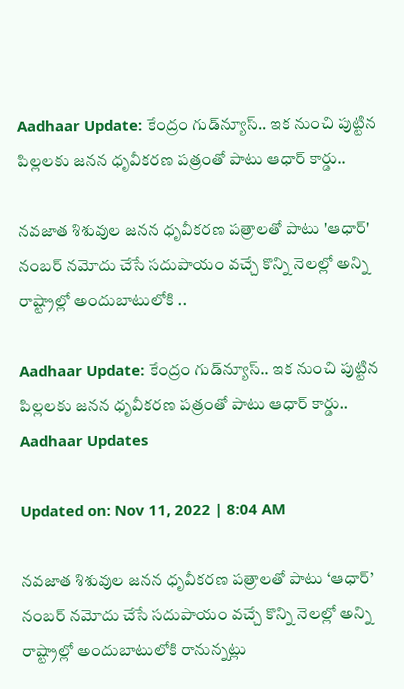Aadhaar Update: కేంద్రం గుడ్‌న్యూస్‌.. ఇక నుంచి పుట్టిన పిల్లలకు జనన ధృవీకరణ పత్రంతో పాటు ఆధార్‌ కార్డు..

నవజాత శిశువుల జనన ధృవీకరణ పత్రాలతో పాటు 'ఆధార్' నంబర్ నమోదు చేసే సదుపాయం వచ్చే కొన్ని నెలల్లో అన్ని రాష్ట్రాల్లో అందుబాటులోకి ..

Aadhaar Update: కేంద్రం గుడ్‌న్యూస్‌.. ఇక నుంచి పుట్టిన పిల్లలకు జనన ధృవీకరణ పత్రంతో పాటు ఆధార్‌ కార్డు..
Aadhaar Updates

Updated on: Nov 11, 2022 | 8:04 AM

నవజాత శిశువుల జనన ధృవీకరణ పత్రాలతో పాటు ‘ఆధార్’ నంబర్ నమోదు చేసే సదుపాయం వచ్చే కొన్ని నెలల్లో అన్ని రాష్ట్రాల్లో అందుబాటులోకి రానున్నట్లు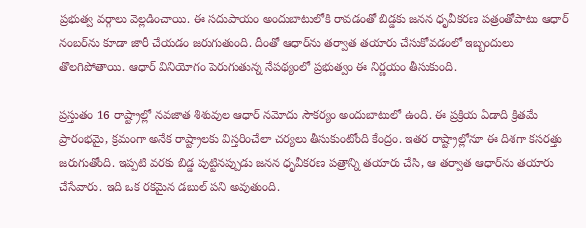ప్రభుత్వ వర్గాలు వెల్లడించాయి. ఈ సదుపాయం అందుబాటులోకి రావడంతో బిడ్డకు జనన ధృవీకరణ పత్రంతోపాటు ఆధార్ నంబర్‌ను కూడా జారీ చేయడం జరుగుతుంది. దీంతో ఆధార్‌ను తర్వాత తయారు చేసుకోవడంలో ఇబ్బందులు తొలగిపోతాయి. ఆధార్ వినియోగం పెరుగుతున్న నేపథ్యంలో ప్రభుత్వం ఈ నిర్ణయం తీసుకుంది.

ప్రస్తుతం 16 రాష్ట్రాల్లో నవజాత శిశువుల ఆధార్ నమోదు సౌకర్యం అందుబాటులో ఉంది. ఈ ప్రక్రియ ఏడాది క్రితమే ప్రారంభమై, క్రమంగా అనేక రాష్ట్రాలకు విస్తరించేలా చర్యలు తీసుకుంటోంది కేంద్రం. ఇతర రాష్ట్రాల్లోనూ ఈ దిశగా కసరత్తు జరుగుతోంది. ఇప్పటి వరకు బిడ్డ పుట్టినప్పుడు జనన ధృవీకరణ పత్రాన్ని తయారు చేసి, ఆ తర్వాత ఆధార్‌ను తయారు చేసేవారు. ఇది ఒక రకమైన డబుల్ పని అవుతుంది.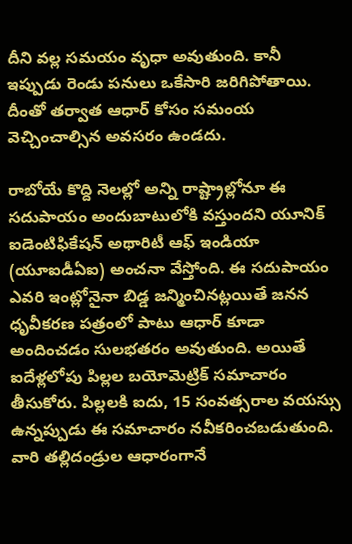దీని వల్ల సమయం వృధా అవుతుంది. కానీ ఇప్పుడు రెండు పనులు ఒకేసారి జరిగిపోతాయి. దీంతో తర్వాత ఆధార్‌ కోసం సమంయ వెచ్చించాల్సిన అవసరం ఉండదు.

రాబోయే కొద్ది నెలల్లో అన్ని రాష్ట్రాల్లోనూ ఈ సదుపాయం అందుబాటులోకి వస్తుందని యూనిక్ ఐడెంటిఫికేషన్ అథారిటీ ఆఫ్ ఇండియా (యూఐడీఏఐ) అంచనా వేస్తోంది. ఈ సదుపాయం ఎవరి ఇంట్లోనైనా బిడ్డ జన్మించినట్లయితే జనన ధృవీకరణ పత్రంలో పాటు ఆధార్‌ కూడా అందించడం సులభతరం అవుతుంది. అయితే ఐదేళ్లలోపు పిల్లల బయోమెట్రిక్ సమాచారం తీసుకోరు. పిల్లలకి ఐదు, 15 సంవత్సరాల వయస్సు ఉన్నప్పుడు ఈ సమాచారం నవీకరించబడుతుంది. వారి తల్లిదండ్రుల ఆధారంగానే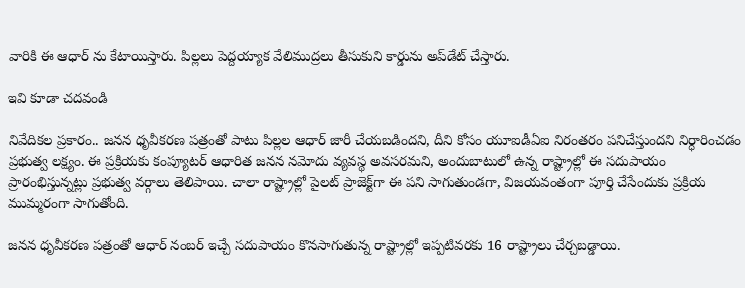వారికి ఈ ఆధార్‌ ను కేటాయిస్తారు. పిల్లలు పెద్దయ్యాక వేలిముద్రలు తీసుకుని కార్డును అప్‌డేట్‌ చేస్తారు.

ఇవి కూడా చదవండి

నివేదికల ప్రకారం.. జనన ధృవీకరణ పత్రంతో పాటు పిల్లల ఆధార్ జారీ చేయబడిందని, దీని కోసం యూఐడీఏఐ నిరంతరం పనిచేస్తుందని నిర్ధారించడం ప్రభుత్వ లక్ష్యం. ఈ ప్రక్రియకు కంప్యూటర్ ఆధారిత జనన నమోదు వ్యవస్థ అవసరమని, అందుబాటులో ఉన్న రాష్ట్రాల్లో ఈ సదుపాయం ప్రారంభిస్తున్నట్లు ప్రభుత్వ వర్గాలు తెలిపాయి. చాలా రాష్ట్రాల్లో పైలట్ ప్రాజెక్ట్‌గా ఈ పని సాగుతుండగా, విజయవంతంగా పూర్తి చేసేందుకు ప్రక్రియ ముమ్మరంగా సాగుతోంది.

జనన ధృవీకరణ పత్రంతో ఆధార్ నంబర్ ఇచ్చే సదుపాయం కొనసాగుతున్న రాష్ట్రాల్లో ఇప్పటివరకు 16 రాష్ట్రాలు చేర్చబడ్డాయి.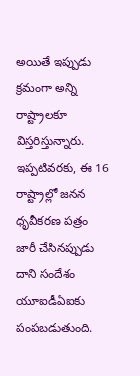అయితే ఇప్పుడు క్రమంగా అన్ని రాష్ట్రాలకూ విస్తరిస్తున్నారు. ఇప్పటివరకు, ఈ 16 రాష్ట్రాల్లో జనన ధృవీకరణ పత్రం జారీ చేసినప్పుడు దాని సందేశం యూఐడీఏఐకు పంపబడుతుంది.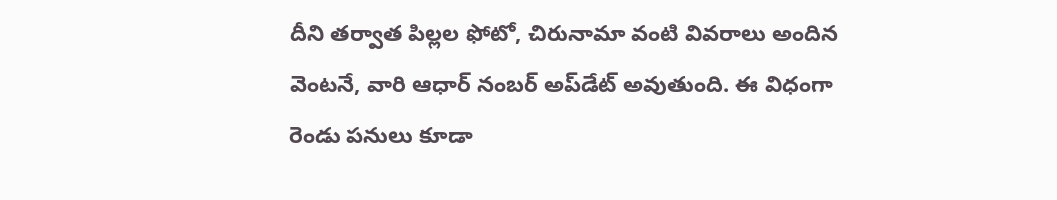దీని తర్వాత పిల్లల ఫోటో, చిరునామా వంటి వివరాలు అందిన వెంటనే, వారి ఆధార్ నంబర్ అప్‌డేట్‌ అవుతుంది. ఈ విధంగా రెండు పనులు కూడా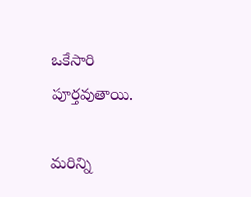ఒకేసారి పూర్తవుతాయి.

మరిన్ని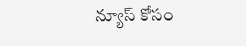న్యూస్ కోసం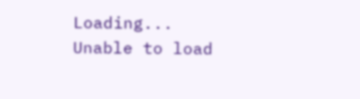Loading...
Unable to load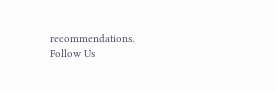recommendations.
Follow Us